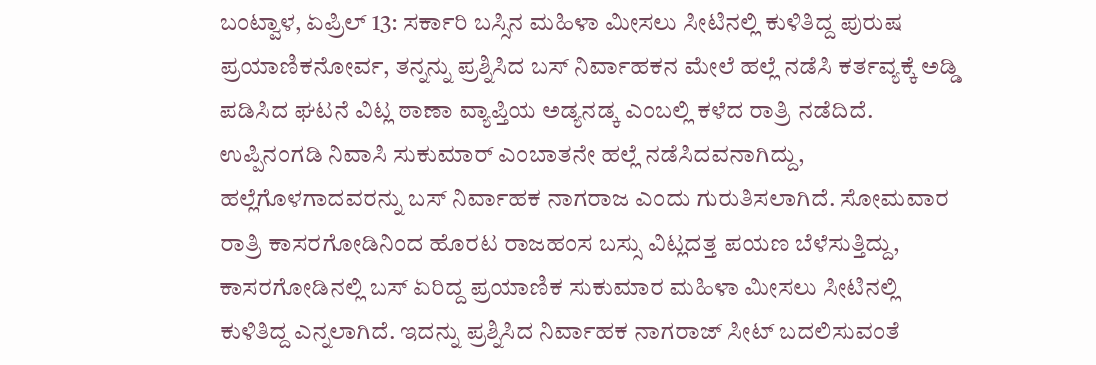ಬಂಟ್ವಾಳ, ಏಪ್ರಿಲ್ 13: ಸರ್ಕಾರಿ ಬಸ್ಸಿನ ಮಹಿಳಾ ಮೀಸಲು ಸೀಟಿನಲ್ಲಿ ಕುಳಿತಿದ್ದ ಪುರುಷ ಪ್ರಯಾಣಿಕನೋರ್ವ, ತನ್ನನ್ನು ಪ್ರಶ್ನಿಸಿದ ಬಸ್ ನಿರ್ವಾಹಕನ ಮೇಲೆ ಹಲ್ಲೆ ನಡೆಸಿ ಕರ್ತವ್ಯಕ್ಕೆ ಅಡ್ಡಿ ಪಡಿಸಿದ ಘಟನೆ ವಿಟ್ಲ ಠಾಣಾ ವ್ಯಾಪ್ತಿಯ ಅಡ್ಯನಡ್ಕ ಎಂಬಲ್ಲಿ ಕಳೆದ ರಾತ್ರಿ ನಡೆದಿದೆ.
ಉಪ್ಪಿನಂಗಡಿ ನಿವಾಸಿ ಸುಕುಮಾರ್ ಎಂಬಾತನೇ ಹಲ್ಲೆ ನಡೆಸಿದವನಾಗಿದ್ದು, ಹಲ್ಲೆಗೊಳಗಾದವರನ್ನು ಬಸ್ ನಿರ್ವಾಹಕ ನಾಗರಾಜ ಎಂದು ಗುರುತಿಸಲಾಗಿದೆ. ಸೋಮವಾರ ರಾತ್ರಿ ಕಾಸರಗೋಡಿನಿಂದ ಹೊರಟ ರಾಜಹಂಸ ಬಸ್ಸು ವಿಟ್ಲದತ್ತ ಪಯಣ ಬೆಳೆಸುತ್ತಿದ್ದು, ಕಾಸರಗೋಡಿನಲ್ಲಿ ಬಸ್ ಏರಿದ್ದ ಪ್ರಯಾಣಿಕ ಸುಕುಮಾರ ಮಹಿಳಾ ಮೀಸಲು ಸೀಟಿನಲ್ಲಿ ಕುಳಿತಿದ್ದ ಎನ್ನಲಾಗಿದೆ. ಇದನ್ನು ಪ್ರಶ್ನಿಸಿದ ನಿರ್ವಾಹಕ ನಾಗರಾಜ್ ಸೀಟ್ ಬದಲಿಸುವಂತೆ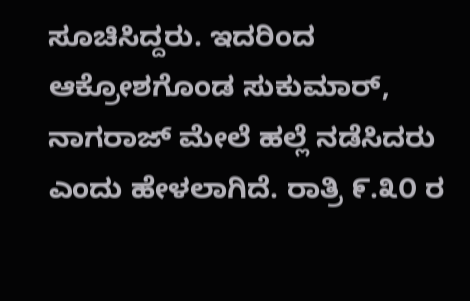ಸೂಚಿಸಿದ್ದರು. ಇದರಿಂದ ಆಕ್ರೋಶಗೊಂಡ ಸುಕುಮಾರ್, ನಾಗರಾಜ್ ಮೇಲೆ ಹಲ್ಲೆ ನಡೆಸಿದರು ಎಂದು ಹೇಳಲಾಗಿದೆ. ರಾತ್ರಿ ೯.೩೦ ರ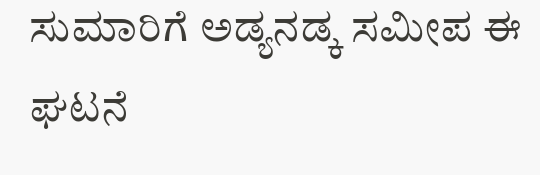ಸುಮಾರಿಗೆ ಅಡ್ಯನಡ್ಕ ಸಮೀಪ ಈ ಘಟನೆ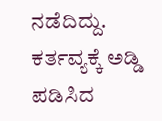ನಡೆದಿದ್ದು. ಕರ್ತವ್ಯಕ್ಕೆ ಅಡ್ಡಿ ಪಡಿಸಿದ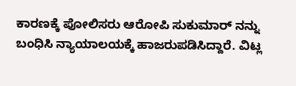ಕಾರಣಕ್ಕೆ ಪೋಲಿಸರು ಆರೋಪಿ ಸುಕುಮಾರ್ ನನ್ನು ಬಂಧಿಸಿ ನ್ಯಾಯಾಲಯಕ್ಕೆ ಹಾಜರುಪಡಿಸಿದ್ದಾರೆ. ವಿಟ್ಲ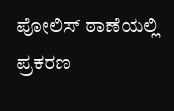ಪೋಲಿಸ್ ಠಾಣೆಯಲ್ಲಿ ಪ್ರಕರಣ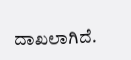ದಾಖಲಾಗಿದೆ.